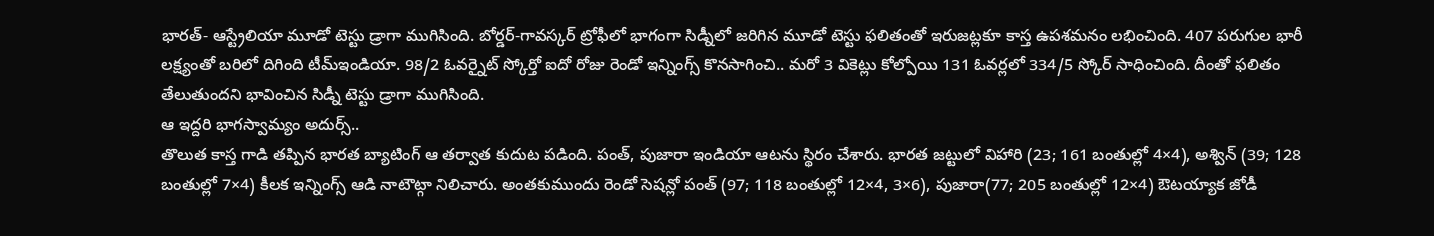భారత్- ఆస్ట్రేలియా మూడో టెస్టు డ్రాగా ముగిసింది. బోర్డర్-గావస్కర్ ట్రోఫీలో భాగంగా సిడ్నీలో జరిగిన మూడో టెస్టు ఫలితంతో ఇరుజట్లకూ కాస్త ఉపశమనం లభించింది. 407 పరుగుల భారీ లక్ష్యంతో బరిలో దిగింది టీమ్ఇండియా. 98/2 ఓవర్నైట్ స్కోర్తో ఐదో రోజు రెండో ఇన్నింగ్స్ కొనసాగించి.. మరో 3 వికెట్లు కోల్పోయి 131 ఓవర్లలో 334/5 స్కోర్ సాధించింది. దీంతో ఫలితం తేలుతుందని భావించిన సిడ్నీ టెస్టు డ్రాగా ముగిసింది.
ఆ ఇద్దరి భాగస్వామ్యం అదుర్స్..
తొలుత కాస్త గాడి తప్పిన భారత బ్యాటింగ్ ఆ తర్వాత కుదుట పడింది. పంత్, పుజారా ఇండియా ఆటను స్థిరం చేశారు. భారత జట్టులో విహారి (23; 161 బంతుల్లో 4×4), అశ్విన్ (39; 128 బంతుల్లో 7×4) కీలక ఇన్నింగ్స్ ఆడి నాటౌట్గా నిలిచారు. అంతకుముందు రెండో సెషన్లో పంత్ (97; 118 బంతుల్లో 12×4, 3×6), పుజారా(77; 205 బంతుల్లో 12×4) ఔటయ్యాక జోడీ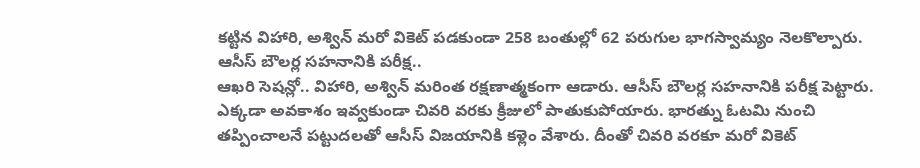కట్టిన విహారి, అశ్విన్ మరో వికెట్ పడకుండా 258 బంతుల్లో 62 పరుగుల భాగస్వామ్యం నెలకొల్పారు.
ఆసీస్ బౌలర్ల సహనానికి పరీక్ష..
ఆఖరి సెషన్లో.. విహారి, అశ్విన్ మరింత రక్షణాత్మకంగా ఆడారు. ఆసీస్ బౌలర్ల సహనానికి పరీక్ష పెట్టారు. ఎక్కడా అవకాశం ఇవ్వకుండా చివరి వరకు క్రీజులో పాతుకుపోయారు. భారత్ను ఓటమి నుంచి తప్పించాలనే పట్టుదలతో ఆసీస్ విజయానికి కళ్లెం వేశారు. దీంతో చివరి వరకూ మరో వికెట్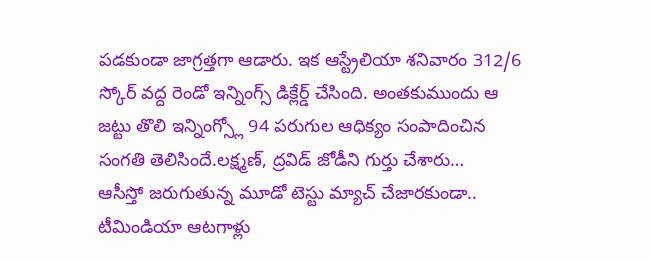పడకుండా జాగ్రత్తగా ఆడారు. ఇక ఆస్ట్రేలియా శనివారం 312/6 స్కోర్ వద్ద రెండో ఇన్నింగ్స్ డిక్లేర్డ్ చేసింది. అంతకుముందు ఆ జట్టు తొలి ఇన్నింగ్స్లో 94 పరుగుల ఆధిక్యం సంపాదించిన సంగతి తెలిసిందే.లక్ష్మణ్, ద్రవిడ్ జోడీని గుర్తు చేశారు…
ఆసీస్తో జరుగుతున్న మూడో టెస్టు మ్యాచ్ చేజారకుండా.. టీమిండియా ఆటగాళ్లు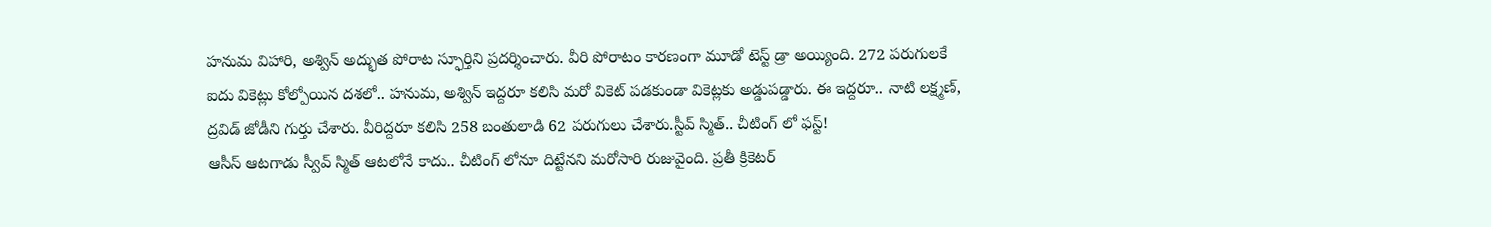హనుమ విహారి, అశ్విన్ అద్భుత పోరాట స్ఫూర్తిని ప్రదర్శించారు. వీరి పోరాటం కారణంగా మూడో టెస్ట్ డ్రా అయ్యింది. 272 పరుగులకే ఐదు వికెట్లు కోల్పోయిన దశలో.. హనుమ, అశ్విన్ ఇద్దరూ కలిసి మరో వికెట్ పడకుండా వికెట్లకు అడ్డుపడ్డారు. ఈ ఇద్దరూ.. నాటి లక్ష్మణ్, ద్రవిడ్ జోడీని గుర్తు చేశారు. వీరిద్దరూ కలిసి 258 బంతులాడి 62 పరుగులు చేశారు.స్టీవ్ స్మిత్.. చీటింగ్ లో ఫస్ట్!
ఆసీస్ ఆటగాడు స్వీవ్ స్మిత్ ఆటలోనే కాదు.. చీటింగ్ లోనూ దిట్టేనని మరోసారి రుజువైంది. ప్రతీ క్రికెటర్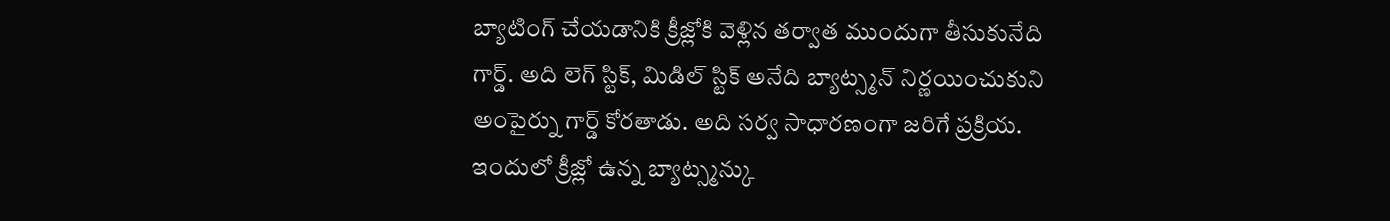బ్యాటింగ్ చేయడానికి క్రీజ్లోకి వెళ్లిన తర్వాత ముందుగా తీసుకునేది గార్డ్. అది లెగ్ స్టిక్, మిడిల్ స్టిక్ అనేది బ్యాట్స్మన్ నిర్ణయించుకుని అంపైర్ను గార్డ్ కోరతాడు. అది సర్వ సాధారణంగా జరిగే ప్రక్రియ. ఇందులో క్రీజ్లో ఉన్న బ్యాట్స్మన్కు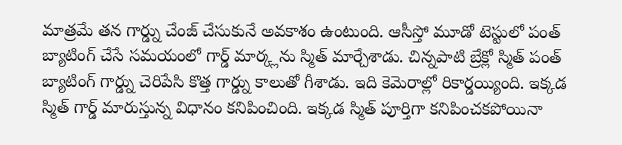మాత్రమే తన గార్డ్ను చేంజ్ చేసుకునే అవకాశం ఉంటుంది. ఆసీస్తో మూడో టెస్టులో పంత్ బ్యాటింగ్ చేసే సమయంలో గార్డ్ మార్క్లను స్మిత్ మార్చేశాడు. చిన్నపాటి బ్రేక్లో స్మిత్ పంత్ బ్యాటింగ్ గార్డ్ను చెరిపేసి కొత్త గార్డ్ను కాలుతో గీశాడు. ఇది కెమెరాల్లో రికార్డయ్యింది. ఇక్కడ స్మిత్ గార్డ్ మారుస్తున్న విధానం కనిపించింది. ఇక్కడ స్మిత్ పూర్తిగా కనిపించకపోయినా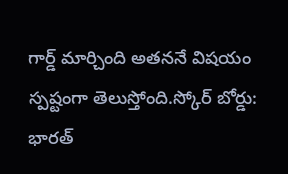గార్డ్ మార్చింది అతననే విషయం స్పష్టంగా తెలుస్తోంది.స్కోర్ బోర్డు:
భారత్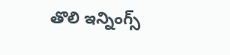తొలి ఇన్నింగ్స్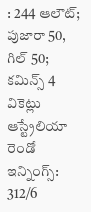: 244 ఆలౌట్; పుజారా 50, గిల్ 50; కమిన్స్ 4 వికెట్లు
ఆస్ట్రేలియా రెండో ఇన్నింగ్స్: 312/6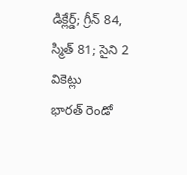డిక్లేర్డ్; గ్రీన్ 84, స్మిత్ 81; సైని 2 వికెట్లు
భారత్ రెండో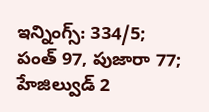ఇన్నింగ్స్: 334/5; పంత్ 97, పుజారా 77; హేజిల్వుడ్ 2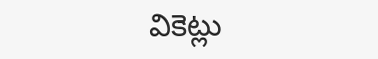వికెట్లు